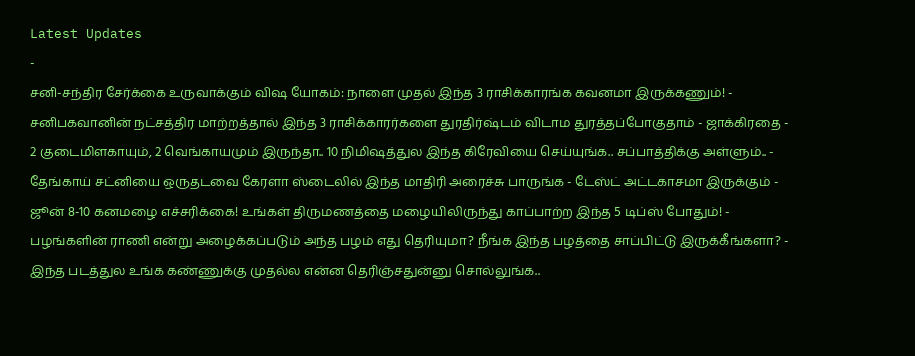Latest Updates
-
சனி-சந்திர சேர்க்கை உருவாக்கும் விஷ யோகம்: நாளை முதல் இந்த 3 ராசிக்காரங்க கவனமா இருக்கணும்! -
சனிபகவானின் நட்சத்திர மாற்றத்தால் இந்த 3 ராசிக்காரர்களை துரதிர்ஷ்டம் விடாம துரத்தப்போகுதாம் - ஜாக்கிரதை -
2 குடைமிளகாயும், 2 வெங்காயமும் இருந்தா.. 10 நிமிஷத்துல இந்த கிரேவியை செய்யுங்க.. சப்பாத்திக்கு அள்ளும்.. -
தேங்காய் சட்னியை ஒருதடவை கேரளா ஸ்டைலில் இந்த மாதிரி அரைச்சு பாருங்க - டேஸ்ட் அட்டகாசமா இருக்கும் -
ஜூன் 8-10 கனமழை எச்சரிக்கை! உங்கள் திருமணத்தை மழையிலிருந்து காப்பாற்ற இந்த 5 டிப்ஸ் போதும்! -
பழங்களின் ராணி என்று அழைக்கப்படும் அந்த பழம் எது தெரியுமா? நீங்க இந்த பழத்தை சாப்பிட்டு இருக்கீங்களா? -
இந்த படத்துல உங்க கண்ணுக்கு முதல்ல என்ன தெரிஞ்சதுன்னு சொல்லுங்க..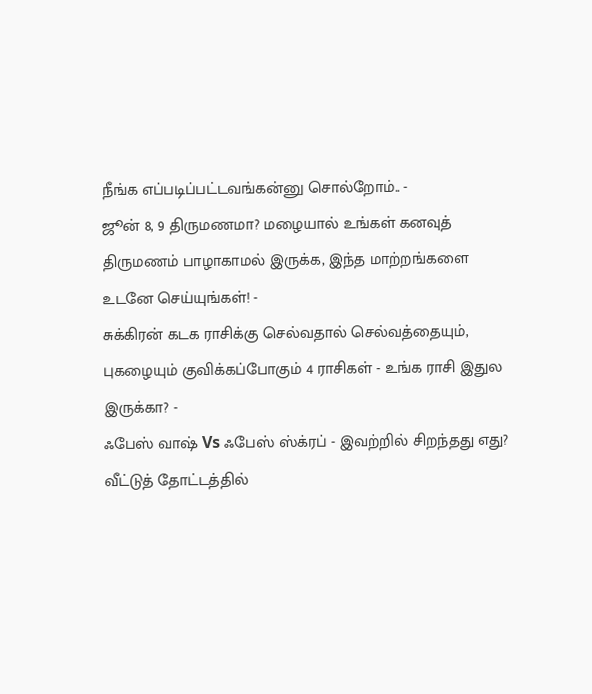நீங்க எப்படிப்பட்டவங்கன்னு சொல்றோம்.. -
ஜூன் 8, 9 திருமணமா? மழையால் உங்கள் கனவுத் திருமணம் பாழாகாமல் இருக்க, இந்த மாற்றங்களை உடனே செய்யுங்கள்! -
சுக்கிரன் கடக ராசிக்கு செல்வதால் செல்வத்தையும், புகழையும் குவிக்கப்போகும் 4 ராசிகள் - உங்க ராசி இதுல இருக்கா? -
ஃபேஸ் வாஷ் Vs ஃபேஸ் ஸ்க்ரப் - இவற்றில் சிறந்தது எது?
வீட்டுத் தோட்டத்தில்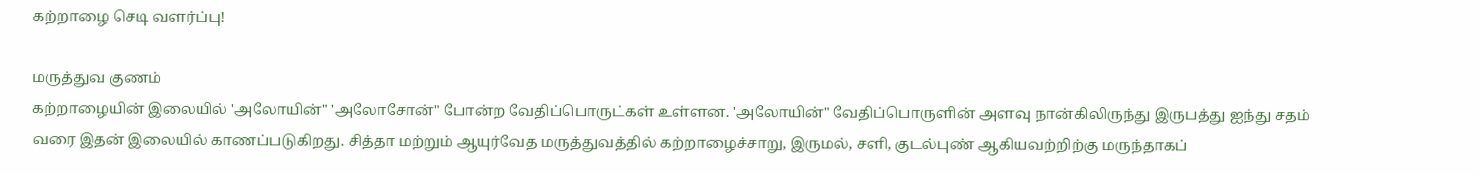கற்றாழை செடி வளர்ப்பு!

மருத்துவ குணம்
கற்றாழையின் இலையில் 'அலோயின்" 'அலோசோன்" போன்ற வேதிப்பொருட்கள் உள்ளன. 'அலோயின்" வேதிப்பொருளின் அளவு நான்கிலிருந்து இருபத்து ஐந்து சதம் வரை இதன் இலையில் காணப்படுகிறது. சித்தா மற்றும் ஆயுர்வேத மருத்துவத்தில் கற்றாழைச்சாறு, இருமல், சளி, குடல்புண் ஆகியவற்றிற்கு மருந்தாகப்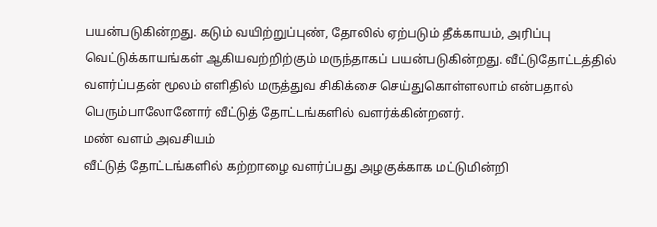பயன்படுகின்றது. கடும் வயிற்றுப்புண், தோலில் ஏற்படும் தீக்காயம், அரிப்பு வெட்டுக்காயங்கள் ஆகியவற்றிற்கும் மருந்தாகப் பயன்படுகின்றது. வீட்டுதோட்டத்தில் வளர்ப்பதன் மூலம் எளிதில் மருத்துவ சிகிக்சை செய்துகொள்ளலாம் என்பதால் பெரும்பாலோனோர் வீட்டுத் தோட்டங்களில் வளர்க்கின்றனர்.
மண் வளம் அவசியம்
வீட்டுத் தோட்டங்களில் கற்றாழை வளர்ப்பது அழகுக்காக மட்டுமின்றி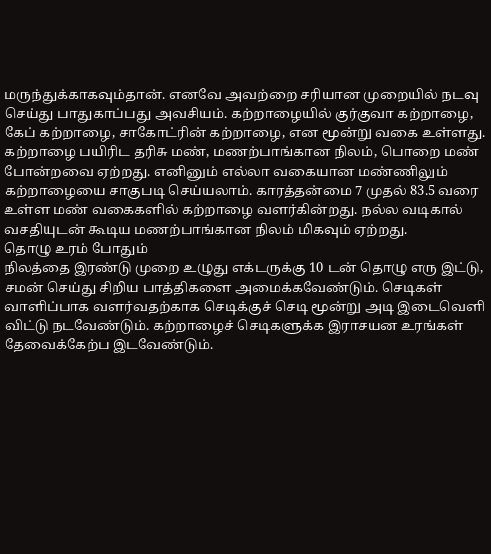மருந்துக்காகவும்தான். எனவே அவற்றை சரியான முறையில் நடவு செய்து பாதுகாப்பது அவசியம். கற்றாழையில் குர்குவா கற்றாழை, கேப் கற்றாழை, சாகோட்ரின் கற்றாழை, என மூன்று வகை உள்ளது.
கற்றாழை பயிரிட தரிசு மண், மணற்பாங்கான நிலம், பொறை மண் போன்றவை ஏற்றது. எனினும் எல்லா வகையான மண்ணிலும் கற்றாழையை சாகுபடி செய்யலாம். காரத்தன்மை 7 முதல் 83.5 வரை உள்ள மண் வகைகளில் கற்றாழை வளர்கின்றது. நல்ல வடிகால் வசதியுடன் கூடிய மணற்பாங்கான நிலம் மிகவும் ஏற்றது.
தொழு உரம் போதும்
நிலத்தை இரண்டு முறை உழுது எக்டருக்கு 10 டன் தொழு எரு இட்டு, சமன் செய்து சிறிய பாத்திகளை அமைக்கவேண்டும். செடிகள் வாளிப்பாக வளர்வதற்காக செடிக்குச் செடி மூன்று அடி இடைவெளி விட்டு நடவேண்டும். கற்றாழைச் செடிகளுக்க இராசயன உரங்கள் தேவைக்கேற்ப இடவேண்டும்.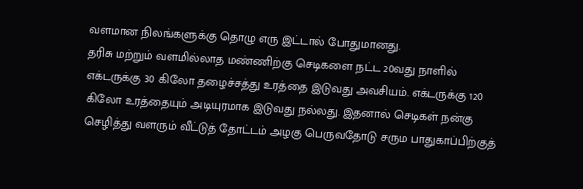வளமான நிலங்களுக்கு தொழு எரு இட்டால் போதுமானது.
தரிசு மற்றும் வளமில்லாத மண்ணிற்கு செடிகளை நட்ட 20வது நாளில் எக்டருக்கு 30 கிலோ தழைச்சத்து உரத்தை இடுவது அவசியம். எக்டருக்கு 120 கிலோ உரத்தையும் அடியுரமாக இடுவது நல்லது. இதனால் செடிகள் நன்கு செழித்து வளரும் வீட்டுத் தோட்டம் அழகு பெருவதோடு சரும பாதுகாப்பிற்குத்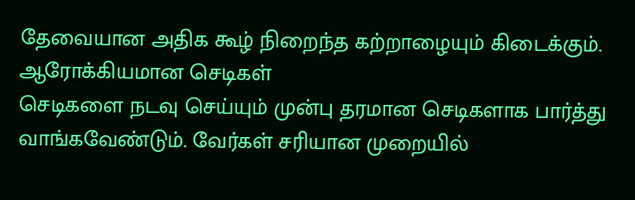தேவையான அதிக கூழ் நிறைந்த கற்றாழையும் கிடைக்கும்.
ஆரோக்கியமான செடிகள்
செடிகளை நடவு செய்யும் முன்பு தரமான செடிகளாக பார்த்து வாங்கவேண்டும். வேர்கள் சரியான முறையில்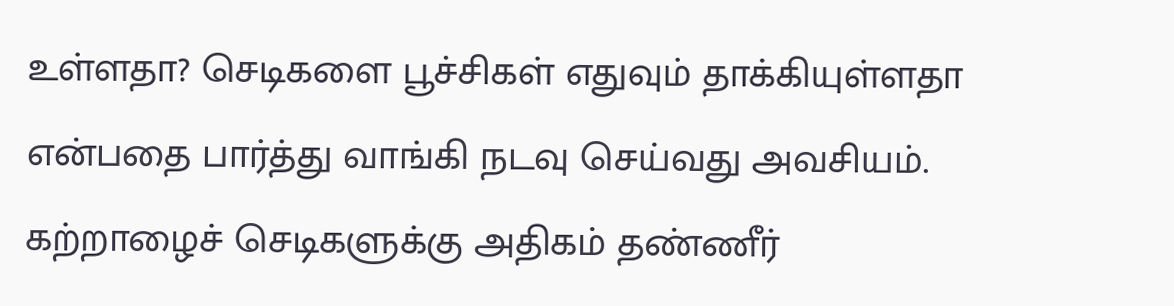உள்ளதா? செடிகளை பூச்சிகள் எதுவும் தாக்கியுள்ளதா என்பதை பார்த்து வாங்கி நடவு செய்வது அவசியம். கற்றாழைச் செடிகளுக்கு அதிகம் தண்ணீர்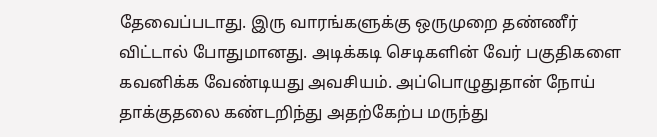தேவைப்படாது. இரு வாரங்களுக்கு ஒருமுறை தண்ணீர் விட்டால் போதுமானது. அடிக்கடி செடிகளின் வேர் பகுதிகளை கவனிக்க வேண்டியது அவசியம். அப்பொழுதுதான் நோய் தாக்குதலை கண்டறிந்து அதற்கேற்ப மருந்து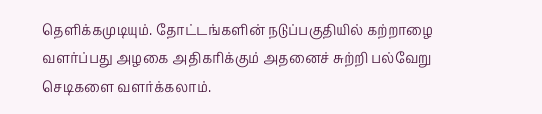தெளிக்கமுடியும். தோட்டங்களின் நடுப்பகுதியில் கற்றாழை வளர்ப்பது அழகை அதிகரிக்கும் அதனைச் சுற்றி பல்வேறு செடிகளை வளர்க்கலாம்.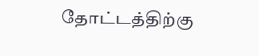தோட்டத்திற்கு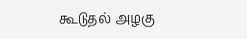கூடுதல் அழகு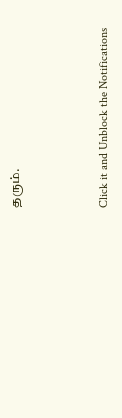தரும்.



Click it and Unblock the Notifications